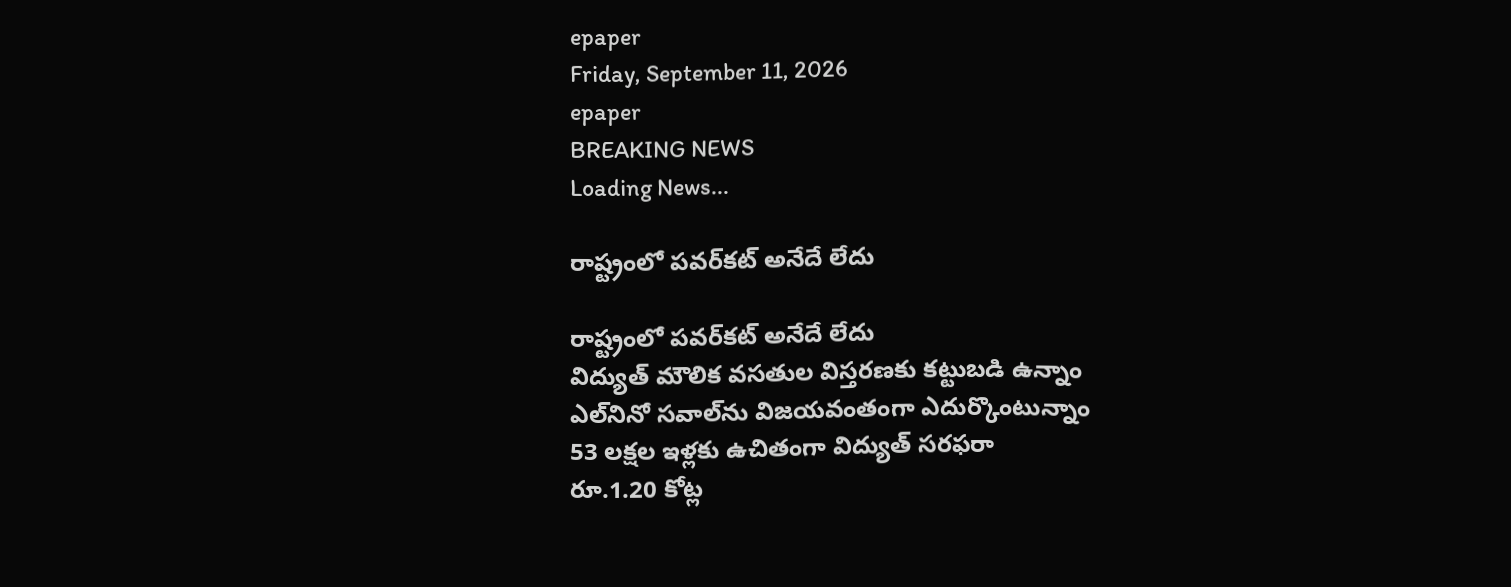epaper
Friday, September 11, 2026
epaper
BREAKING NEWS
Loading News...

రాష్ట్రంలో పవర్‌కట్ అనేదే లేదు

రాష్ట్రంలో పవర్‌కట్ అనేదే లేదు
విద్యుత్ మౌలిక వసతుల విస్తరణకు కట్టుబడి ఉన్నాం
ఎల్‌నినో సవాల్‌ను విజయవంతంగా ఎదుర్కొంటున్నాం
53 లక్షల ఇళ్ల‌కు ఉచితంగా విద్యుత్ స‌ర‌ఫ‌రా
రూ.1.20 కోట్ల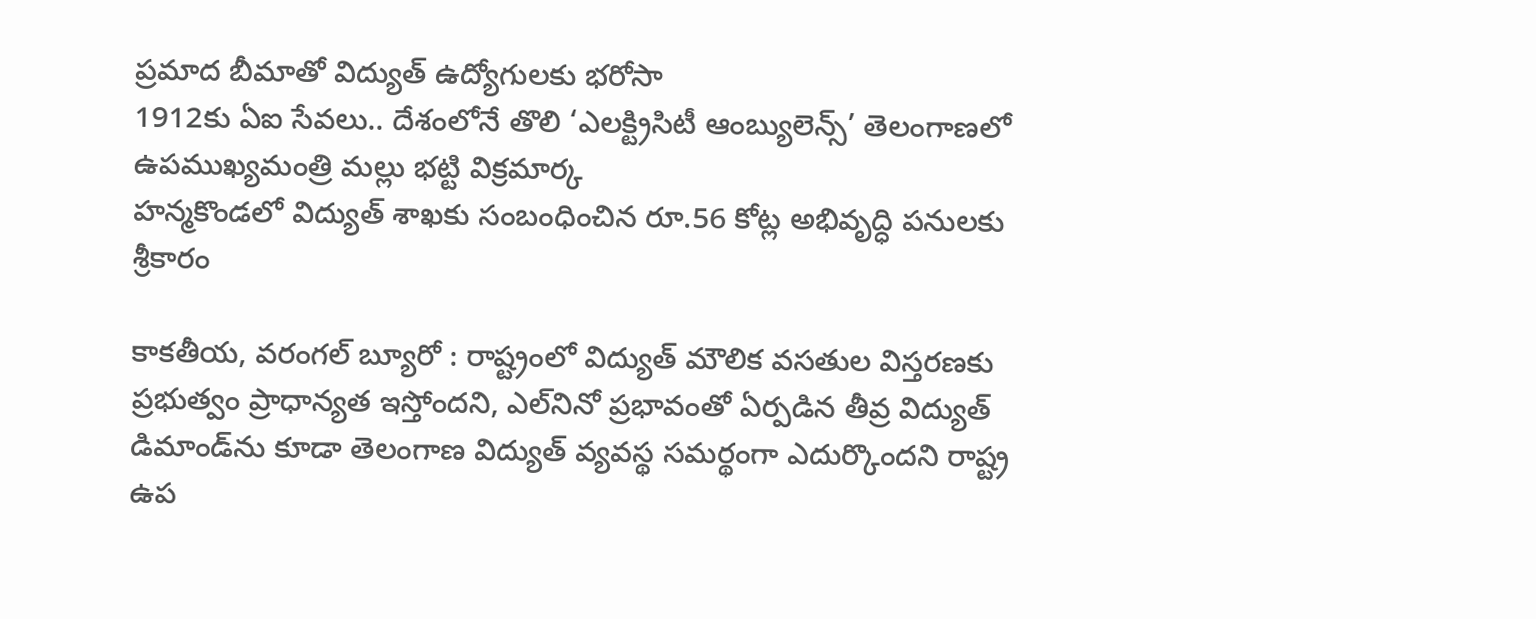ప్రమాద బీమాతో విద్యుత్ ఉద్యోగులకు భరోసా
1912కు ఏఐ సేవలు.. దేశంలోనే తొలి ‘ఎలక్ట్రిసిటీ ఆంబ్యులెన్స్’ తెలంగాణలో
ఉప‌ముఖ్య‌మంత్రి మ‌ల్లు భ‌ట్టి విక్ర‌మార్క‌
హ‌న్మ‌కొండ‌లో విద్యుత్ శాఖ‌కు సంబంధించిన రూ.56 కోట్ల అభివృద్ధి పనులకు శ్రీకారం

కాకతీయ, వరంగల్ బ్యూరో : రాష్ట్రంలో విద్యుత్ మౌలిక వసతుల విస్తరణకు ప్రభుత్వం ప్రాధాన్యత ఇస్తోందని, ఎల్‌నినో ప్రభావంతో ఏర్పడిన తీవ్ర విద్యుత్ డిమాండ్‌ను కూడా తెలంగాణ విద్యుత్ వ్యవస్థ సమర్థంగా ఎదుర్కొందని రాష్ట్ర ఉప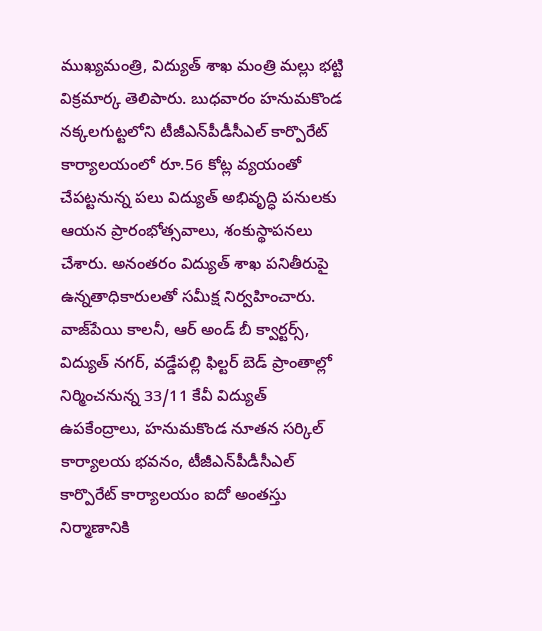ముఖ్యమంత్రి, విద్యుత్ శాఖ మంత్రి మల్లు భట్టి విక్రమార్క తెలిపారు. బుధవారం హనుమకొండ నక్కలగుట్టలోని టీజీఎన్‌పీడీసీఎల్ కార్పొరేట్ కార్యాలయంలో రూ.56 కోట్ల వ్యయంతో చేపట్టనున్న పలు విద్యుత్ అభివృద్ధి పనులకు ఆయన ప్రారంభోత్సవాలు, శంకుస్థాపనలు చేశారు. అనంతరం విద్యుత్ శాఖ పనితీరుపై ఉన్నతాధికారులతో సమీక్ష నిర్వహించారు. వాజ్‌పేయి కాలనీ, ఆర్ అండ్ బీ క్వార్టర్స్, విద్యుత్ నగర్, వడ్డేపల్లి ఫిల్టర్ బెడ్ ప్రాంతాల్లో నిర్మించనున్న 33/11 కేవీ విద్యుత్ ఉపకేంద్రాలు, హనుమకొండ నూతన సర్కిల్ కార్యాలయ భవనం, టీజీఎన్‌పీడీసీఎల్ కార్పొరేట్ కార్యాలయం ఐదో అంతస్తు నిర్మాణానికి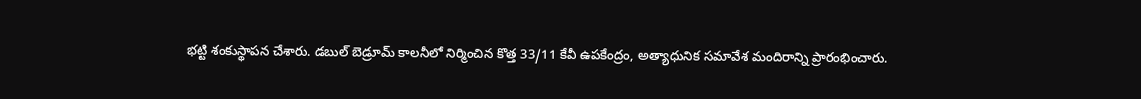భట్టి శంకుస్థాపన చేశారు. డబుల్ బెడ్రూమ్ కాలనీలో నిర్మించిన కొత్త 33/11 కేవీ ఉపకేంద్రం, అత్యాధునిక సమావేశ మందిరాన్ని ప్రారంభించారు.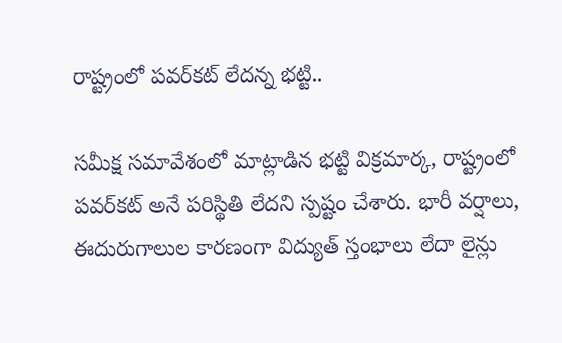రాష్ట్రంలో పవర్‌కట్ లేదన్న భట్టి..

సమీక్ష సమావేశంలో మాట్లాడిన భట్టి విక్రమార్క, రాష్ట్రంలో పవర్‌కట్ అనే పరిస్థితి లేదని స్పష్టం చేశారు. భారీ వర్షాలు, ఈదురుగాలుల కారణంగా విద్యుత్ స్తంభాలు లేదా లైన్లు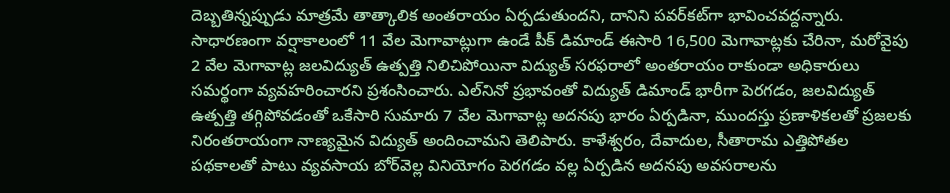దెబ్బతిన్నప్పుడు మాత్రమే తాత్కాలిక అంతరాయం ఏర్పడుతుందని, దానిని పవర్‌కట్‌గా భావించవద్దన్నారు. సాధారణంగా వర్షాకాలంలో 11 వేల మెగావాట్లుగా ఉండే పీక్ డిమాండ్ ఈసారి 16,500 మెగావాట్లకు చేరినా, మరోవైపు 2 వేల మెగావాట్ల జలవిద్యుత్ ఉత్పత్తి నిలిచిపోయినా విద్యుత్ సరఫరాలో అంతరాయం రాకుండా అధికారులు సమర్థంగా వ్యవహరించారని ప్రశంసించారు. ఎల్‌నినో ప్రభావంతో విద్యుత్ డిమాండ్ భారీగా పెరగడం, జలవిద్యుత్ ఉత్పత్తి తగ్గిపోవడంతో ఒకేసారి సుమారు 7 వేల మెగావాట్ల అదనపు భారం ఏర్పడినా, ముందస్తు ప్రణాళికలతో ప్రజలకు నిరంతరాయంగా నాణ్యమైన విద్యుత్ అందించామని తెలిపారు. కాళేశ్వరం, దేవాదుల, సీతారామ ఎత్తిపోతల పథకాలతో పాటు వ్యవసాయ బోర్‌వెల్ల వినియోగం పెరగడం వల్ల ఏర్పడిన అదనపు అవసరాలను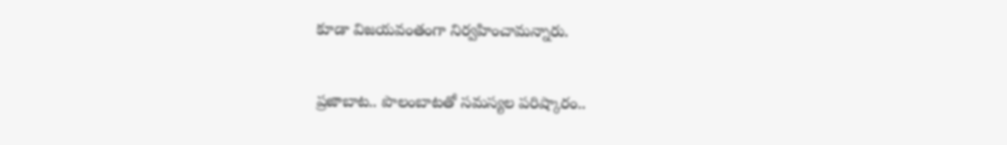కూడా విజయవంతంగా నిర్వహించామన్నారు.

ప్రజాబాట.. పొలంబాటతో సమస్యల పరిష్కారం..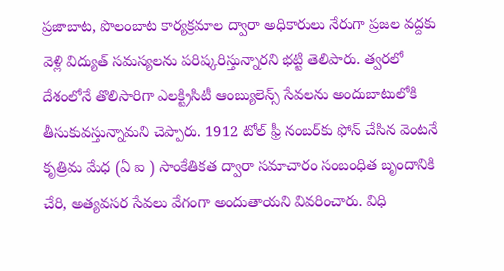ప్రజాబాట, పొలంబాట కార్యక్రమాల ద్వారా అధికారులు నేరుగా ప్రజల వద్దకు వెళ్లి విద్యుత్ సమస్యలను పరిష్కరిస్తున్నారని భట్టి తెలిపారు. త్వరలో దేశంలోనే తొలిసారిగా ఎలక్ట్రిసిటీ ఆంబ్యులెన్స్ సేవలను అందుబాటులోకి తీసుకువస్తున్నామని చెప్పారు. 1912 టోల్ ఫ్రీ నంబర్‌కు ఫోన్ చేసిన వెంటనే కృత్రిమ మేధ (ఏ ఐ ) సాంకేతికత ద్వారా సమాచారం సంబంధిత బృందానికి చేరి, అత్యవసర సేవలు వేగంగా అందుతాయని వివరించారు. విధి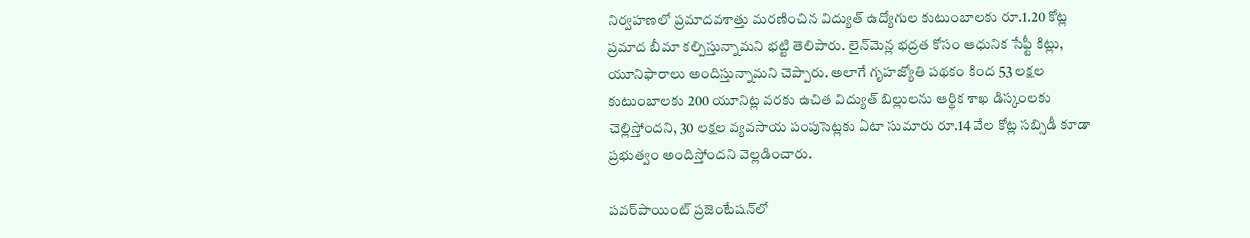నిర్వహణలో ప్రమాదవశాత్తు మరణించిన విద్యుత్ ఉద్యోగుల కుటుంబాలకు రూ.1.20 కోట్ల ప్రమాద బీమా కల్పిస్తున్నామని భట్టి తెలిపారు. లైన్‌మెన్ల భద్రత కోసం ఆధునిక సేఫ్టీ కిట్లు, యూనిఫారాలు అందిస్తున్నామని చెప్పారు. అలాగే గృహజ్యోతి పథకం కింద 53 లక్షల కుటుంబాలకు 200 యూనిట్ల వరకు ఉచిత విద్యుత్ బిల్లులను ఆర్థిక శాఖ డిస్కంలకు చెల్లిస్తోందని, 30 లక్షల వ్యవసాయ పంపుసెట్లకు ఏటా సుమారు రూ.14 వేల కోట్ల సబ్సిడీ కూడా ప్రభుత్వం అందిస్తోందని వెల్లడించారు.

పవర్‌పాయింట్ ప్రజెంటేషన్‌లో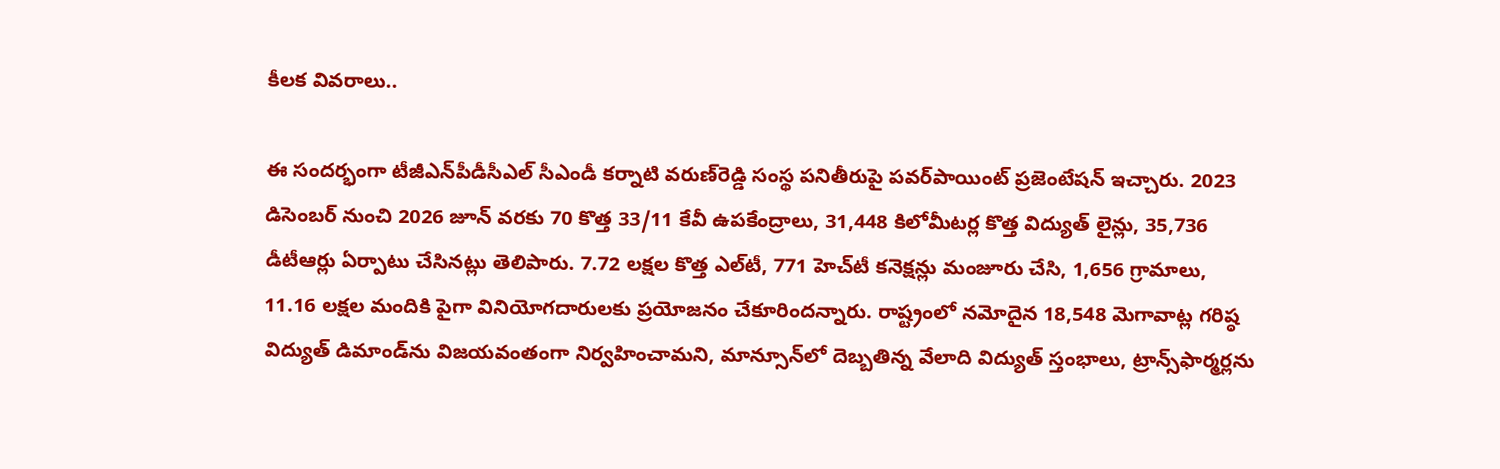కీలక వివరాలు..

ఈ సందర్భంగా టీజీఎన్‌పీడీసీఎల్ సీఎండీ కర్నాటి వరుణ్‌రెడ్డి సంస్థ పనితీరుపై పవర్‌పాయింట్ ప్రజెంటేషన్ ఇచ్చారు. 2023 డిసెంబర్ నుంచి 2026 జూన్ వరకు 70 కొత్త 33/11 కేవీ ఉపకేంద్రాలు, 31,448 కిలోమీటర్ల కొత్త విద్యుత్ లైన్లు, 35,736 డీటీఆర్లు ఏర్పాటు చేసినట్లు తెలిపారు. 7.72 లక్షల కొత్త ఎల్‌టీ, 771 హెచ్‌టీ కనెక్షన్లు మంజూరు చేసి, 1,656 గ్రామాలు, 11.16 లక్షల మందికి పైగా వినియోగదారులకు ప్రయోజనం చేకూరిందన్నారు. రాష్ట్రంలో నమోదైన 18,548 మెగావాట్ల గరిష్ఠ విద్యుత్ డిమాండ్‌ను విజయవంతంగా నిర్వహించామని, మాన్సూన్‌లో దెబ్బతిన్న వేలాది విద్యుత్ స్తంభాలు, ట్రాన్స్‌ఫార్మర్లను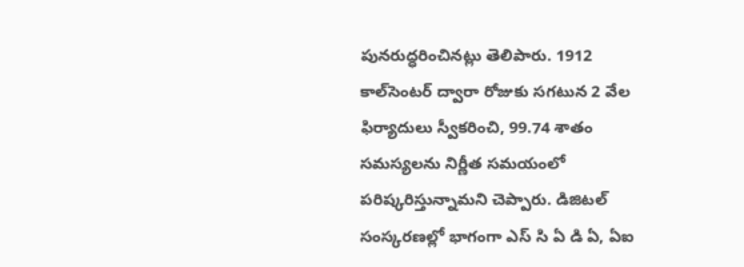పునరుద్ధరించినట్లు తెలిపారు. 1912 కాల్‌సెంటర్ ద్వారా రోజుకు సగటున 2 వేల ఫిర్యాదులు స్వీకరించి, 99.74 శాతం సమస్యలను నిర్ణీత సమయంలో పరిష్కరిస్తున్నామని చెప్పారు. డిజిటల్ సంస్కరణల్లో భాగంగా ఎస్ సి ఏ డి ఏ, ఏఐ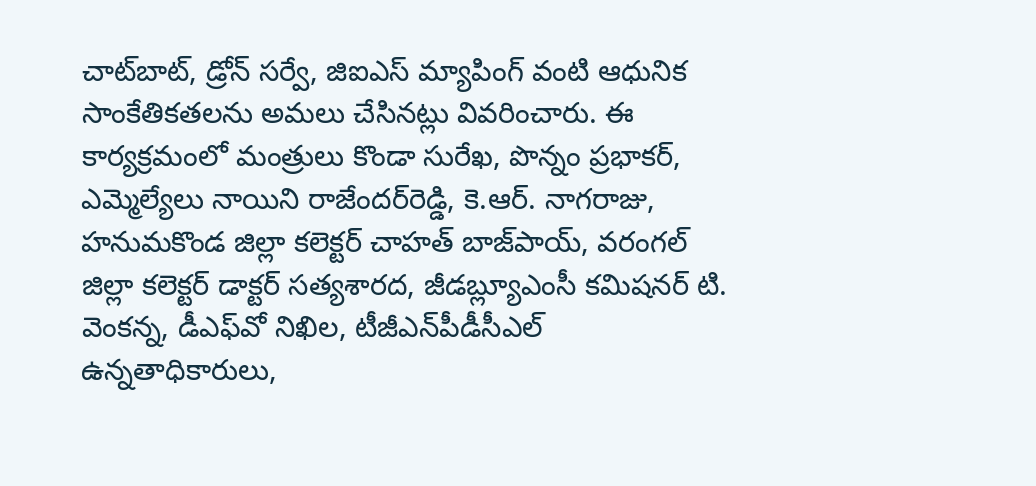చాట్‌బాట్, డ్రోన్ సర్వే, జిఐఎస్ మ్యాపింగ్ వంటి ఆధునిక సాంకేతికతలను అమలు చేసినట్లు వివరించారు. ఈ కార్యక్రమంలో మంత్రులు కొండా సురేఖ, పొన్నం ప్రభాకర్, ఎమ్మెల్యేలు నాయిని రాజేందర్‌రెడ్డి, కె.ఆర్. నాగరాజు, హనుమకొండ జిల్లా కలెక్టర్ చాహత్ బాజ్‌పాయ్, వరంగల్ జిల్లా కలెక్టర్ డాక్టర్ సత్యశారద, జీడబ్ల్యూఎంసీ కమిషనర్ టి. వెంకన్న, డీఎఫ్‌వో నిఖిల, టీజీఎన్‌పీడీసీఎల్ ఉన్నతాధికారులు,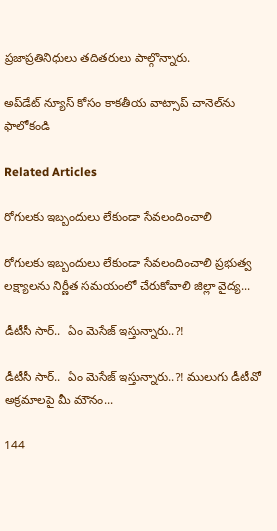ప్రజాప్రతినిధులు తదితరులు పాల్గొన్నారు.

అప్‌డేట్ న్యూస్ కోసం కాక‌తీయ వాట్సాప్ చానెల్‌ను ఫాలోకండి

Related Articles

రోగులకు ఇబ్బందులు లేకుండా సేవలందించాలి

రోగులకు ఇబ్బందులు లేకుండా సేవలందించాలి ప్రభుత్వ లక్ష్యాలను నిర్ణీత సమయంలో చేరుకోవాలి జిల్లా వైద్య...

డీటీసీ సార్‌..  ఏం మెసేజ్ ఇస్తున్నారు..?!

డీటీసీ సార్‌..  ఏం మెసేజ్ ఇస్తున్నారు..?! ములుగు డీటీవో అక్ర‌మాల‌పై మీ మౌనం...

144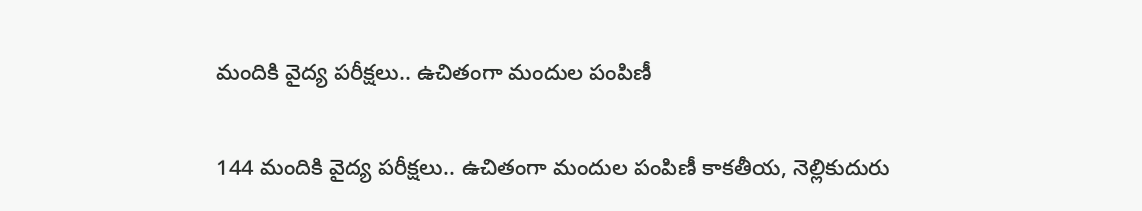మందికి వైద్య పరీక్షలు.. ఉచితంగా మందుల పంపిణీ

144 మందికి వైద్య పరీక్షలు.. ఉచితంగా మందుల పంపిణీ కాకతీయ, నెల్లికుదురు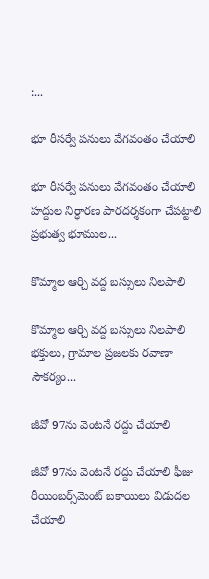:...

భూ రీసర్వే పనులు వేగవంతం చేయాలి

భూ రీసర్వే పనులు వేగవంతం చేయాలి హద్దుల నిర్ధారణ పారదర్శకంగా చేపట్టాలి ప్రభుత్వ భూముల...

కొమ్మాల ఆర్చి వద్ద బస్సులు నిలపాలి

కొమ్మాల ఆర్చి వద్ద బస్సులు నిలపాలి భక్తులు, గ్రామాల ప్రజలకు రవాణా సౌకర్యం...

జీవో 97ను వెంటనే రద్దు చేయాలి

జీవో 97ను వెంటనే రద్దు చేయాలి ఫీజు రీయింబర్స్‌మెంట్‌ బకాయిలు విడుదల చేయాలి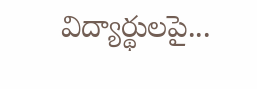విద్యార్థులపై...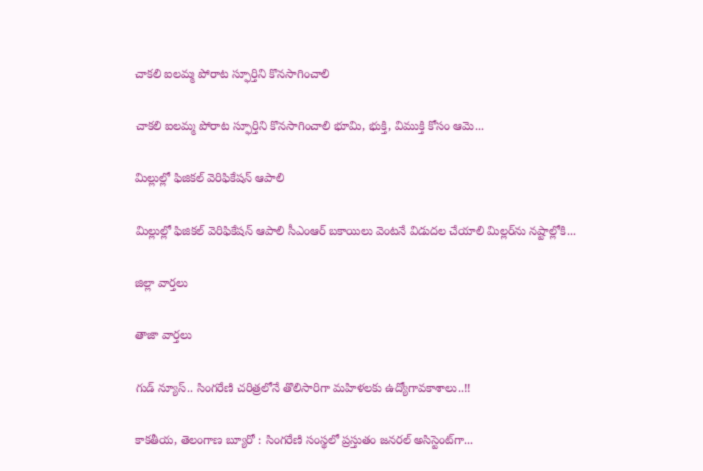చాకలి ఐలమ్మ పోరాట స్ఫూర్తిని కొనసాగించాలి

చాకలి ఐలమ్మ పోరాట స్ఫూర్తిని కొనసాగించాలి భూమి, భుక్తి, విముక్తి కోసం ఆమె...

మిల్లుల్లో ఫిజికల్‌ వెరిఫికేషన్ ఆపాలి

మిల్లుల్లో ఫిజికల్‌ వెరిఫికేషన్ ఆపాలి సీఎంఆర్‌ బకాయిలు వెంటనే విడుదల చేయాలి మిల్లర్‌ను నష్టాల్లోకి...

జిల్లా వార్త‌లు

తాజా వార్త‌లు

గుడ్ న్యూస్.. సింగరేణి చరిత్రలోనే తొలిసారిగా మ‌హిళ‌ల‌కు ఉద్యోగావ‌కాశాలు..!!

కాక‌తీయ‌, తెలంగాణ బ్యూరో : సింగరేణి సంస్థలో ప్రస్తుతం జనరల్ అసిస్టెంట్‌గా...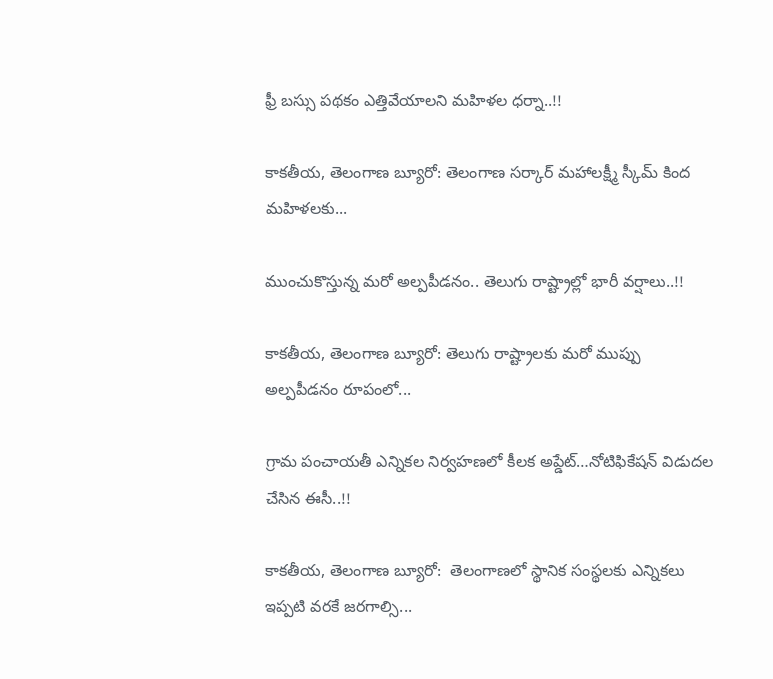ఫ్రీ బస్సు పథకం ఎత్తివేయాలని మహిళల ధర్నా..!!

కాకతీయ, తెలంగాణ బ్యూరో: తెలంగాణ సర్కార్ మహాలక్ష్మీ స్కీమ్ కింద మహిళలకు...

ముంచుకొస్తున్న మరో అల్పపీడనం.. తెలుగు రాష్ట్రాల్లో భారీ వర్షాలు..!!

కాకతీయ, తెలంగాణ బ్యూరో: తెలుగు రాష్ట్రాలకు మరో ముప్పు అల్పపీడనం రూపంలో...

గ్రామ పంచాయ‌తీ ఎన్నిక‌ల నిర్వ‌హ‌ణ‌లో కీల‌క అప్డేట్‌…నోటిఫికేషన్ విడుదల చేసిన ఈసీ..!!

కాకతీయ, తెలంగాణ బ్యూరో:  తెలంగాణలో స్థానిక సంస్థలకు ఎన్నికలు ఇప్పటి వరకే జరగాల్సి...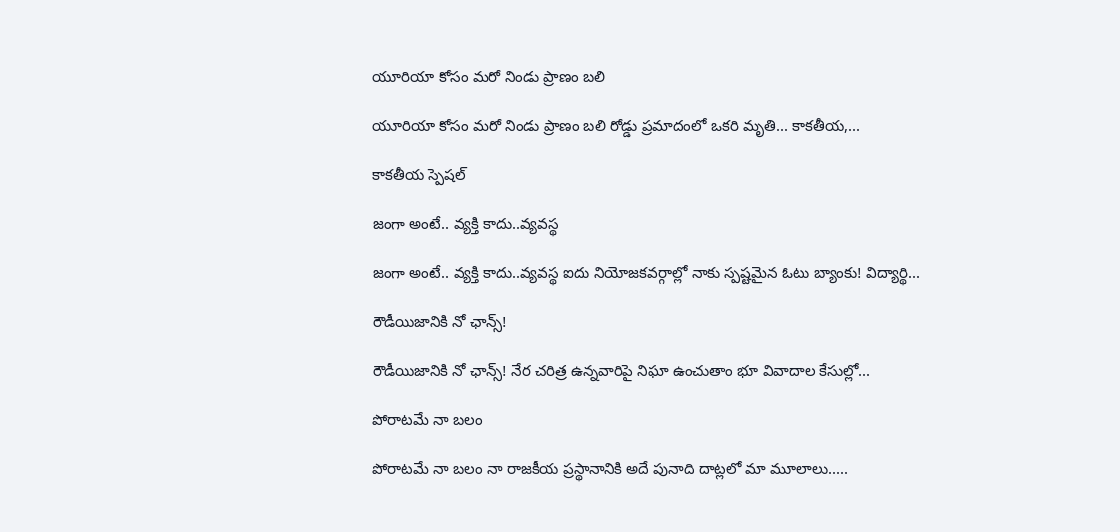యూరియా కోసం మరో నిండు ప్రాణం బలి

యూరియా కోసం మరో నిండు ప్రాణం బలి రోడ్డు ప్రమాదంలో ఒకరి మృతి... కాకతీయ,...

కాక‌తీయ స్పెష‌ల్‌

జంగా అంటే.. వ్య‌క్తి కాదు..వ్య‌వస్థ‌

జంగా అంటే.. వ్య‌క్తి కాదు..వ్య‌వస్థ‌ ఐదు నియోజ‌క‌వ‌ర్గాల్లో నాకు స్ప‌ష్ట‌మైన ఓటు బ్యాంకు! విద్యార్థి...

రౌడీయిజానికి నో ఛాన్స్‌!

రౌడీయిజానికి నో ఛాన్స్‌! నేర చరిత్ర ఉన్న‌వారిపై నిఘా ఉంచుతాం భూ వివాదాల కేసుల్లో...

పోరాటమే నా బలం

పోరాటమే నా బలం నా రాజకీయ ప్రస్థానానికి అదే పునాది దాట్లలో మా మూలాలు.....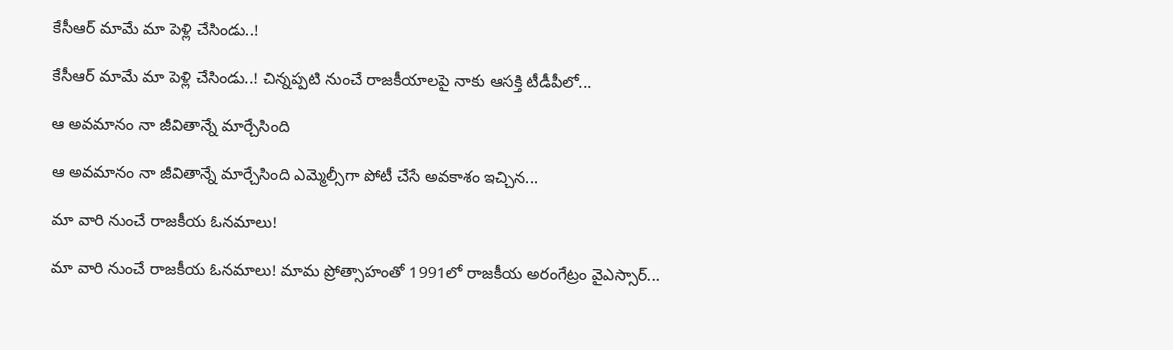కేసీఆర్‌ మామే మా పెళ్లి చేసిండు..!

కేసీఆర్‌ మామే మా పెళ్లి చేసిండు..! చిన్నప్ప‌టి నుంచే రాజకీయాలపై నాకు ఆసక్తి టీడీపీలో...

ఆ అవమానం నా జీవితాన్నే మార్చేసింది

ఆ అవమానం నా జీవితాన్నే మార్చేసింది ఎమ్మెల్సీగా పోటీ చేసే అవ‌కాశం ఇచ్చిన...

మా వారి నుంచే రాజకీయ ఓనమాలు!

మా వారి నుంచే రాజకీయ ఓనమాలు! మామ ప్రోత్సాహంతో 1991లో రాజకీయ అరంగేట్రం వైఎస్సార్‌...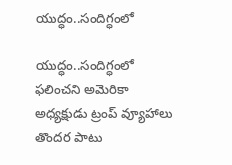యుద్ధం..సందిగ్ధంలో

యుద్ధం..సందిగ్ధంలో ఫ‌లించని అమెరికా అధ్య‌క్షుడు ట్రంప్ వ్యూహాలు తొంద‌ర పాటు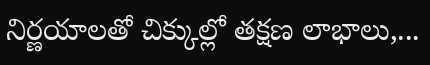నిర్ణ‌యాల‌తో చిక్కుల్లో తక్షణ లాభాలు,...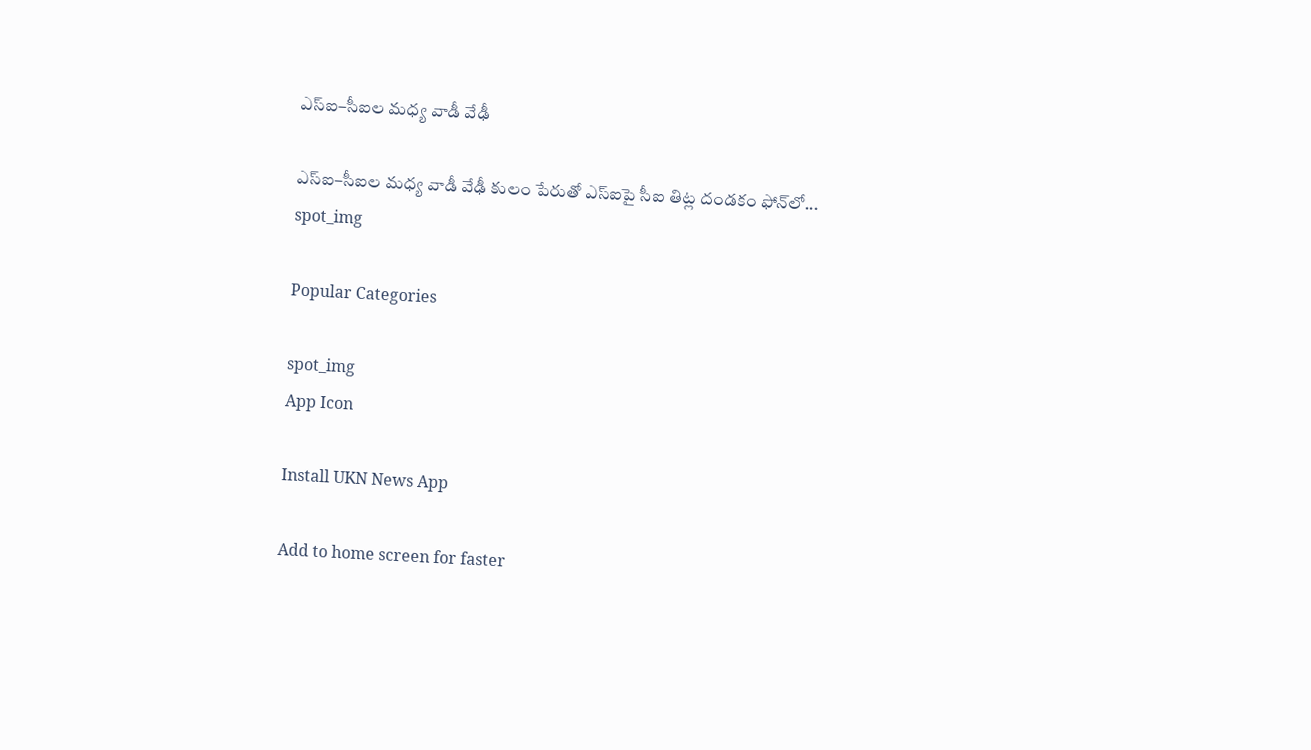ఎస్ఐ–సీఐల మ‌ధ్య వాడీ వేఢీ

ఎస్ఐ–సీఐల మ‌ధ్య వాడీ వేఢీ కులం పేరుతో ఎస్ఐపై సీఐ తిట్ల దండ‌కం ఫోన్‌లో...
spot_img

Popular Categories

spot_img
App Icon

Install UKN News App

Add to home screen for faster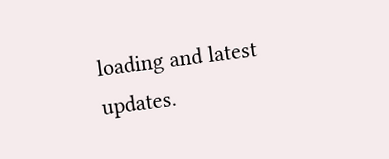loading and latest updates.